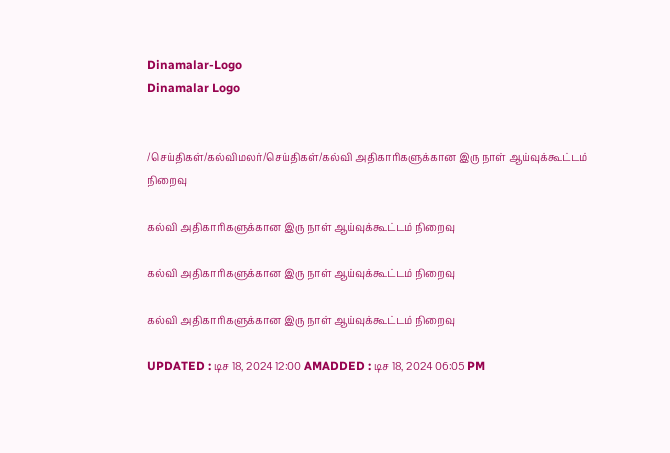Dinamalar-Logo
Dinamalar Logo


/செய்திகள்/கல்விமலர்/செய்திகள்/கல்வி அதிகாரிகளுக்கான இரு நாள் ஆய்வுக்கூட்டம் நிறைவு

கல்வி அதிகாரிகளுக்கான இரு நாள் ஆய்வுக்கூட்டம் நிறைவு

கல்வி அதிகாரிகளுக்கான இரு நாள் ஆய்வுக்கூட்டம் நிறைவு

கல்வி அதிகாரிகளுக்கான இரு நாள் ஆய்வுக்கூட்டம் நிறைவு

UPDATED : டிச 18, 2024 12:00 AMADDED : டிச 18, 2024 06:05 PM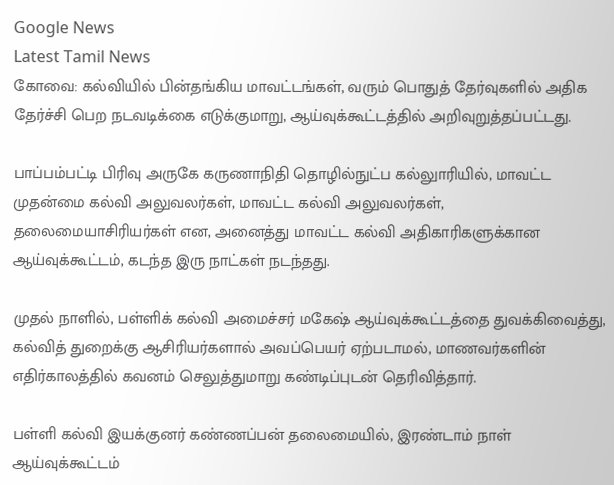Google News
Latest Tamil News
கோவை: கல்வியில் பின்தங்கிய மாவட்டங்கள், வரும் பொதுத் தேர்வுகளில் அதிக தேர்ச்சி பெற நடவடிக்கை எடுக்குமாறு, ஆய்வுக்கூட்டத்தில் அறிவுறுத்தப்பட்டது.

பாப்பம்பட்டி பிரிவு அருகே கருணாநிதி தொழில்நுட்ப கல்லுாரியில், மாவட்ட முதன்மை கல்வி அலுவலர்கள், மாவட்ட கல்வி அலுவலர்கள், தலைமையாசிரியர்கள் என, அனைத்து மாவட்ட கல்வி அதிகாரிகளுக்கான ஆய்வுக்கூட்டம், கடந்த இரு நாட்கள் நடந்தது.

முதல் நாளில், பள்ளிக் கல்வி அமைச்சர் மகேஷ் ஆய்வுக்கூட்டத்தை துவக்கிவைத்து, கல்வித் துறைக்கு ஆசிரியர்களால் அவப்பெயர் ஏற்படாமல், மாணவர்களின் எதிர்காலத்தில் கவனம் செலுத்துமாறு கண்டிப்புடன் தெரிவித்தார்.

பள்ளி கல்வி இயக்குனர் கண்ணப்பன் தலைமையில், இரண்டாம் நாள் ஆய்வுக்கூட்டம்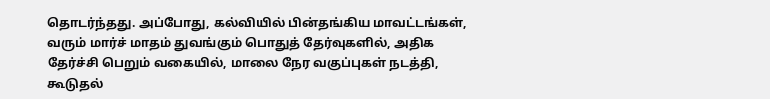தொடர்ந்தது. அப்போது, கல்வியில் பின்தங்கிய மாவட்டங்கள், வரும் மார்ச் மாதம் துவங்கும் பொதுத் தேர்வுகளில், அதிக தேர்ச்சி பெறும் வகையில், மாலை நேர வகுப்புகள் நடத்தி, கூடுதல்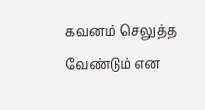கவனம் செலுத்த வேண்டும் என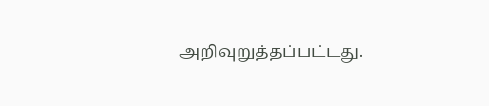அறிவுறுத்தப்பட்டது.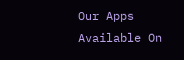Our Apps Available On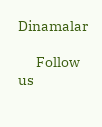Dinamalar

      Follow us